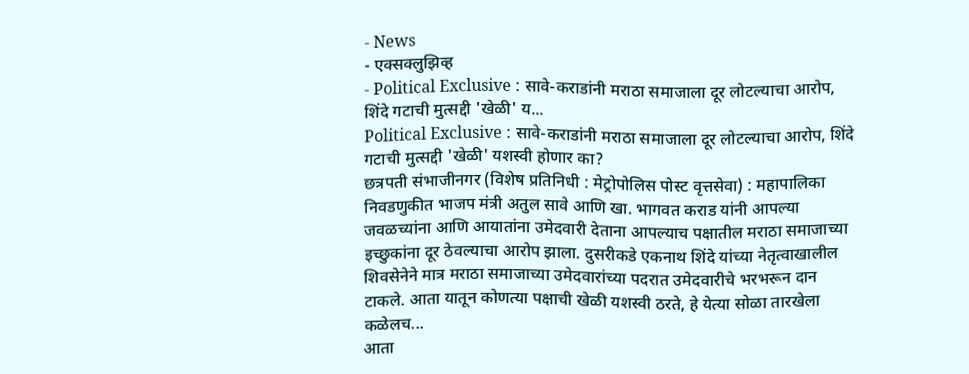- News
- एक्सक्लुझिव्ह
- Political Exclusive : सावे-कराडांनी मराठा समाजाला दूर लोटल्याचा आरोप, शिंदे गटाची मुत्सद्दी 'खेळी' य...
Political Exclusive : सावे-कराडांनी मराठा समाजाला दूर लोटल्याचा आरोप, शिंदे गटाची मुत्सद्दी 'खेळी' यशस्वी होणार का?
छत्रपती संभाजीनगर (विशेष प्रतिनिधी : मेट्रोपोलिस पोस्ट वृत्तसेवा) : महापालिका निवडणुकीत भाजप मंत्री अतुल सावे आणि खा. भागवत कराड यांनी आपल्या जवळच्यांना आणि आयातांना उमेदवारी देताना आपल्याच पक्षातील मराठा समाजाच्या इच्छुकांना दूर ठेवल्याचा आरोप झाला. दुसरीकडे एकनाथ शिंदे यांच्या नेतृत्वाखालील शिवसेनेने मात्र मराठा समाजाच्या उमेदवारांच्या पदरात उमेदवारीचे भरभरून दान टाकले. आता यातून कोणत्या पक्षाची खेळी यशस्वी ठरते, हे येत्या सोळा तारखेला कळेलच...
आता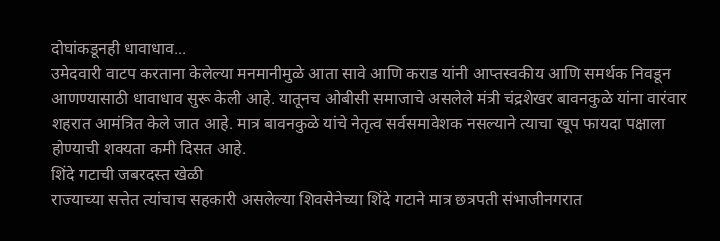दोघांकडूनही धावाधाव...
उमेदवारी वाटप करताना केलेल्या मनमानीमुळे आता सावे आणि कराड यांनी आप्तस्वकीय आणि समर्थक निवडून आणण्यासाठी धावाधाव सुरू केली आहे. यातूनच ओबीसी समाजाचे असलेले मंत्री चंद्रशेखर बावनकुळे यांना वारंवार शहरात आमंत्रित केले जात आहे. मात्र बावनकुळे यांचे नेतृत्व सर्वसमावेशक नसल्याने त्याचा खूप फायदा पक्षाला होण्याची शक्यता कमी दिसत आहे.
शिंदे गटाची जबरदस्त खेळी
राज्याच्या सत्तेत त्यांचाच सहकारी असलेल्या शिवसेनेच्या शिंदे गटाने मात्र छत्रपती संभाजीनगरात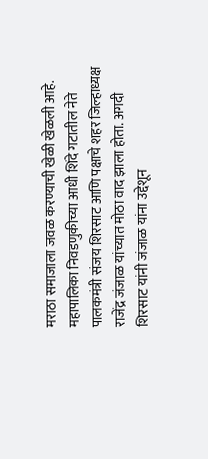मराठा समाजाला जवळ करण्याची खेळी खेळली आहे. महापालिका निवडणुकीच्या आधी शिंदे गटातील नेते पालकमंत्री संजय शिरसाट आणि पक्षाचे शहर जिल्हाध्यक्ष राजेंद्र जंजाळ यांच्यात मोठा वाद झाला होता. अगदी शिरसाट यांनी जंजाळ यांना उद्देशून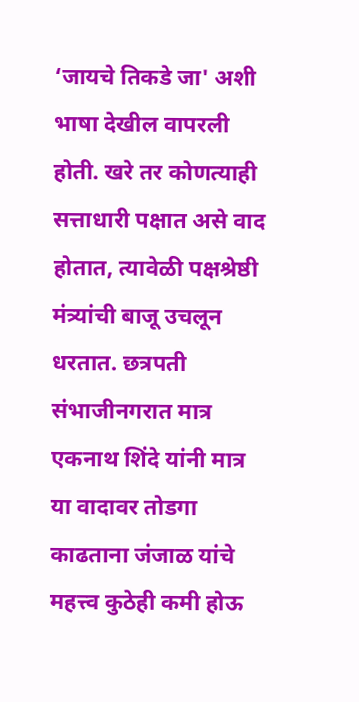‘जायचे तिकडे जा' अशी भाषा देखील वापरली होती. खरे तर कोणत्याही सत्ताधारी पक्षात असे वाद होतात, त्यावेळी पक्षश्रेष्ठी मंत्र्यांची बाजू उचलून धरतात. छत्रपती संभाजीनगरात मात्र एकनाथ शिंदे यांनी मात्र या वादावर तोडगा काढताना जंजाळ यांचे महत्त्व कुठेही कमी होऊ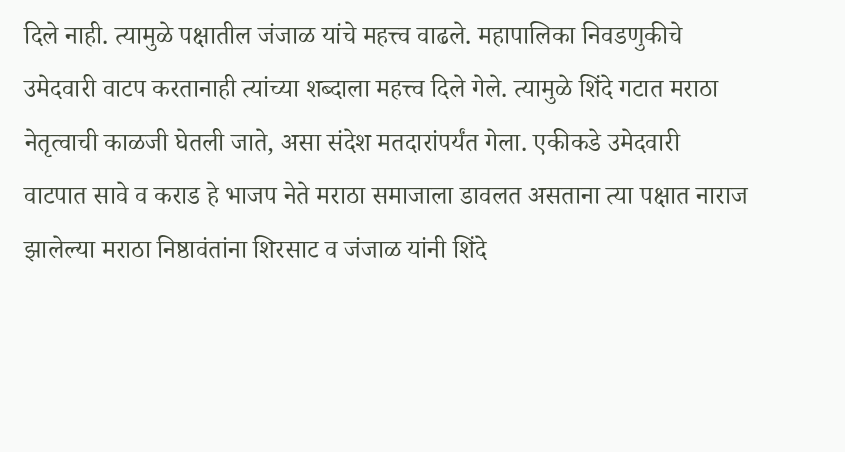दिले नाही. त्यामुळे पक्षातील जंजाळ यांचे महत्त्व वाढले. महापालिका निवडणुकीचे उमेदवारी वाटप करतानाही त्यांच्या शब्दाला महत्त्व दिले गेले. त्यामुळे शिंदे गटात मराठा नेतृत्वाची काळजी घेतली जाते, असा संदेश मतदारांपर्यंत गेला. एकीकडे उमेदवारी वाटपात सावे व कराड हे भाजप नेते मराठा समाजाला डावलत असताना त्या पक्षात नाराज झालेल्या मराठा निष्ठावंतांना शिरसाट व जंजाळ यांनी शिंदे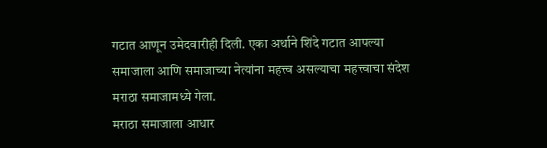गटात आणून उमेदवारीही दिली. एका अर्थाने शिंदे गटात आपल्या समाजाला आणि समाजाच्या नेत्यांना महत्त्व असल्याचा महत्त्वाचा संदेश मराठा समाजामध्ये गेला.
मराठा समाजाला आधार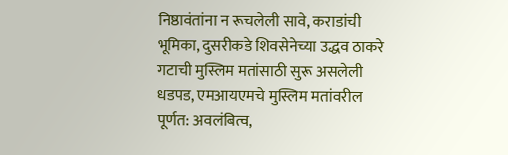निष्ठावंतांना न रूचलेली सावे, कराडांची भूमिका, दुसरीकडे शिवसेनेच्या उद्धव ठाकरे गटाची मुस्लिम मतांसाठी सुरू असलेली धडपड, एमआयएमचे मुस्लिम मतांवरील पूर्णत: अवलंबित्व,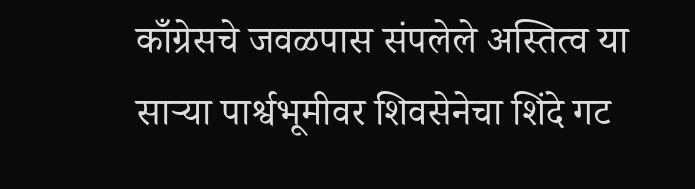काँग्रेसचे जवळपास संपलेले अस्तित्व या साऱ्या पार्श्वभूमीवर शिवसेनेचा शिंदे गट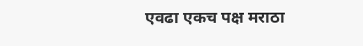एवढा एकच पक्ष मराठा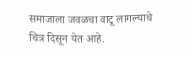समाजाला जवळचा वाटू लागल्याचे चित्र दिसून येत आहे.